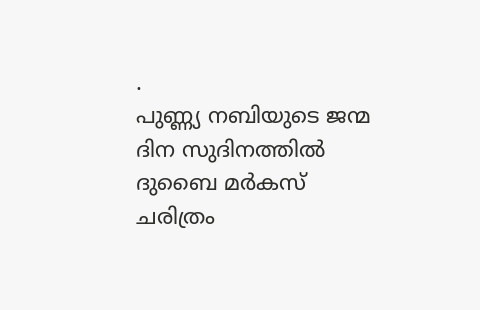.
പുണ്ണ്യ നബിയുടെ ജന്മ ദിന സുദിനത്തിൽ ദുബൈ മർകസ് ചരിത്രം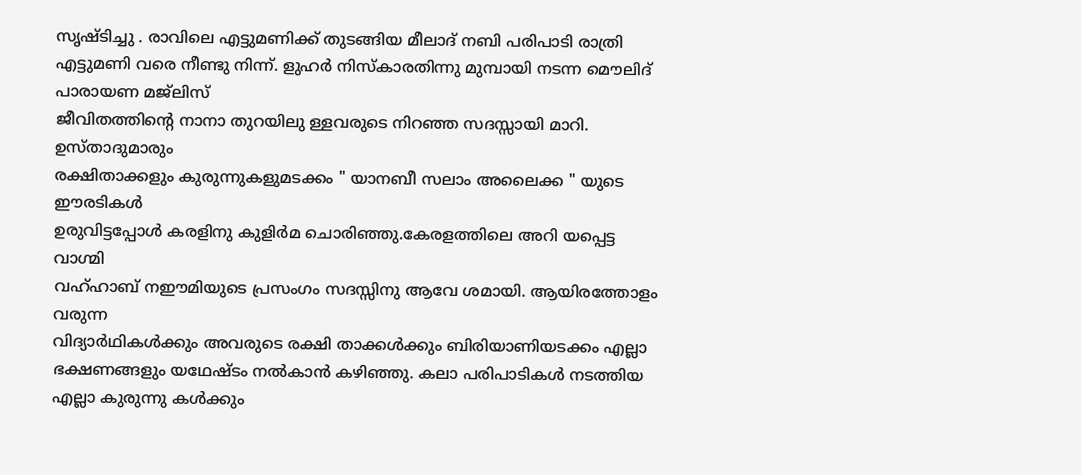സൃഷ്ടിച്ചു . രാവിലെ എട്ടുമണിക്ക് തുടങ്ങിയ മീലാദ് നബി പരിപാടി രാത്രി എട്ടുമണി വരെ നീണ്ടു നിന്ന്. ളുഹർ നിസ്കാരതിന്നു മുമ്പായി നടന്ന മൌലിദ് പാരായണ മജ്ലിസ്
ജീവിതത്തിന്റെ നാനാ തുറയിലു ള്ളവരുടെ നിറഞ്ഞ സദസ്സായി മാറി. ഉസ്താദുമാരും
രക്ഷിതാക്കളും കുരുന്നുകളുമടക്കം " യാനബീ സലാം അലൈക്ക " യുടെ ഈരടികൾ
ഉരുവിട്ടപ്പോൾ കരളിനു കുളിർമ ചൊരിഞ്ഞു.കേരളത്തിലെ അറി യപ്പെട്ട വാഗ്മി
വഹ്ഹാബ് നഈമിയുടെ പ്രസംഗം സദസ്സിനു ആവേ ശമായി. ആയിരത്തോളം വരുന്ന
വിദ്യാർഥികൾക്കും അവരുടെ രക്ഷി താക്കൾക്കും ബിരിയാണിയടക്കം എല്ലാ ഭക്ഷണങ്ങളും യഥേഷ്ടം നൽകാൻ കഴിഞ്ഞു. കലാ പരിപാടികൾ നടത്തിയ എല്ലാ കുരുന്നു കൾക്കും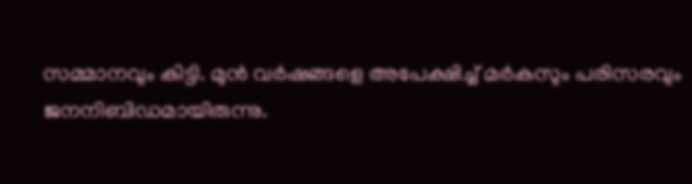സമ്മാനവും കിട്ടി. മുൻ വർഷങ്ങളെ അപേക്ഷിച്ച് മർകസും പരിസരവും
ജനനിബിഡമായിരുന്നു.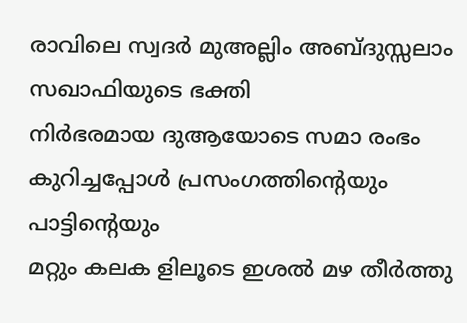രാവിലെ സ്വദർ മുഅല്ലിം അബ്ദുസ്സലാം സഖാഫിയുടെ ഭക്തി
നിർഭരമായ ദുആയോടെ സമാ രംഭം കുറിച്ചപ്പോൾ പ്രസംഗത്തിന്റെയും പാട്ടിന്റെയും
മറ്റും കലക ളിലൂടെ ഇശൽ മഴ തീർത്തു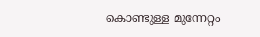കൊണ്ടുള്ള മുന്നേറ്റം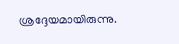ശ്രദ്ദേയമായിരുന്നു.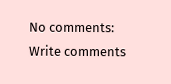No comments:
Write comments